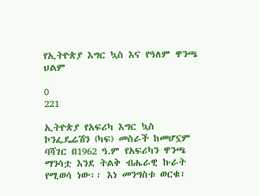የኢትዮጵያ እግር ኳስ እና የዓለም ዋንጫ ህልም

0
221

ኢትዮጵያ የአፍሪካ እግር ኳስ ኮንፌዴሬሽን (ካፍ) መስራች ከመሆኗም ባሻገር በ1962 ዓ.ም የአፍሪካን ዋንጫ ማንሳቷ እንደ ትልቅ ብሔራዊ ኩራት የሚወሳ ነው፡፡ እነ መንግስቱ ወርቁ፣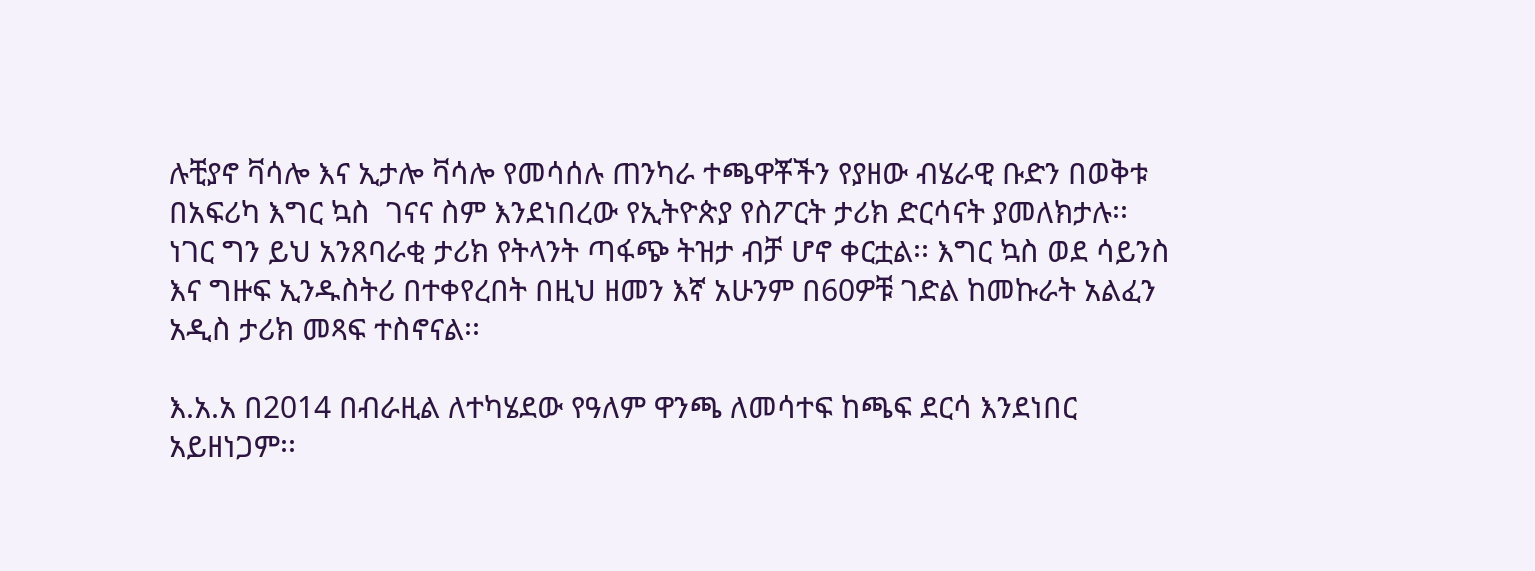ሉቺያኖ ቫሳሎ እና ኢታሎ ቫሳሎ የመሳሰሉ ጠንካራ ተጫዋቾችን የያዘው ብሄራዊ ቡድን በወቅቱ በአፍሪካ እግር ኳስ  ገናና ስም እንደነበረው የኢትዮጵያ የስፖርት ታሪክ ድርሳናት ያመለክታሉ፡፡ ነገር ግን ይህ አንጸባራቂ ታሪክ የትላንት ጣፋጭ ትዝታ ብቻ ሆኖ ቀርቷል፡፡ እግር ኳስ ወደ ሳይንስ እና ግዙፍ ኢንዱስትሪ በተቀየረበት በዚህ ዘመን እኛ አሁንም በ60ዎቹ ገድል ከመኩራት አልፈን አዲስ ታሪክ መጻፍ ተስኖናል፡፡

እ.አ.አ በ2014 በብራዚል ለተካሄደው የዓለም ዋንጫ ለመሳተፍ ከጫፍ ደርሳ እንደነበር አይዘነጋም፡፡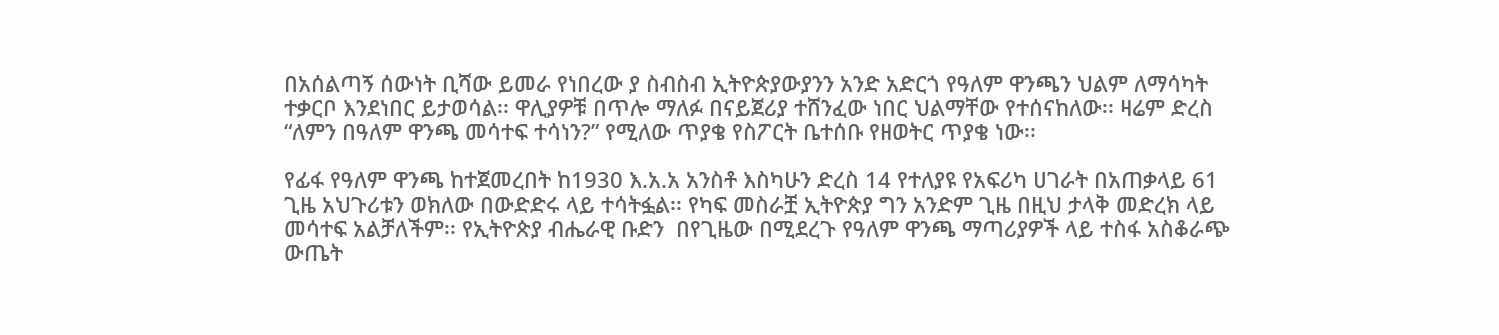በአሰልጣኝ ሰውነት ቢሻው ይመራ የነበረው ያ ስብስብ ኢትዮጵያውያንን አንድ አድርጎ የዓለም ዋንጫን ህልም ለማሳካት ተቃርቦ እንደነበር ይታወሳል፡፡ ዋሊያዎቹ በጥሎ ማለፉ በናይጀሪያ ተሸንፈው ነበር ህልማቸው የተሰናከለው፡፡ ዛሬም ድረስ “ለምን በዓለም ዋንጫ መሳተፍ ተሳነን?” የሚለው ጥያቄ የስፖርት ቤተሰቡ የዘወትር ጥያቄ ነው፡፡

የፊፋ የዓለም ዋንጫ ከተጀመረበት ከ1930 እ.አ.አ አንስቶ እስካሁን ድረስ 14 የተለያዩ የአፍሪካ ሀገራት በአጠቃላይ 61 ጊዜ አህጉሪቱን ወክለው በውድድሩ ላይ ተሳትፏል፡፡ የካፍ መስራቿ ኢትዮጵያ ግን አንድም ጊዜ በዚህ ታላቅ መድረክ ላይ መሳተፍ አልቻለችም፡፡ የኢትዮጵያ ብሔራዊ ቡድን  በየጊዜው በሚደረጉ የዓለም ዋንጫ ማጣሪያዎች ላይ ተስፋ አስቆራጭ ውጤት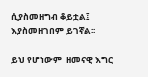ሲያስመዘግብ ቆይቷል፤ እያስመዘገበም ይገኛል፡፡

ይህ የሆነውም  ዘመናዊ እግር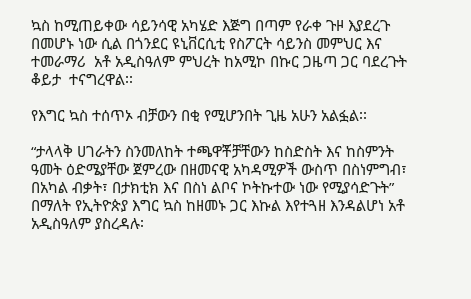ኳስ ከሚጠይቀው ሳይንሳዊ አካሄድ እጅግ በጣም የራቀ ጉዞ እያደረጉ በመሆኑ ነው ሲል በጎንደር ዩኒቨርሲቲ የስፖርት ሳይንስ መምህር እና ተመራማሪ  አቶ አዲስዓለም ምህረት ከአሚኮ በኩር ጋዜጣ ጋር ባደረጉት ቆይታ  ተናግረዋል፡፡

የእግር ኳስ ተሰጥኦ ብቻውን በቂ የሚሆንበት ጊዜ አሁን አልፏል፡፡

“ታላላቅ ሀገራትን ስንመለከት ተጫዋቾቻቸውን ከስድስት እና ከስምንት ዓመት ዕድሜያቸው ጀምረው በዘመናዊ አካዳሚዎች ውስጥ በስነምግብ፣ በአካል ብቃት፣ በታክቲክ እና በስነ ልቦና ኮትኩተው ነው የሚያሳድጉት” በማለት የኢትዮጵያ እግር ኳስ ከዘመኑ ጋር እኩል እየተጓዘ እንዳልሆነ አቶ አዲስዓለም ያስረዳሉ፡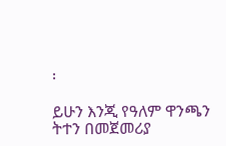፡

ይሁን እንጂ የዓለም ዋንጫን ትተን በመጀመሪያ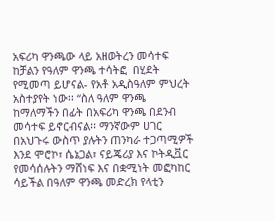አፍሪካ ዋንጫው ላይ አዘወትረን መሳተፍ ከቻልን የዓለም ዋንጫ ተሳትፎ  በሂደት የሚመጣ ይሆናል- የአቶ አዲስዓለም ምህረት አስተያየት ነው፡፡ “ስለ ዓለም ዋንጫ ከማለማችን በፊት በአፍሪካ ዋንጫ በደንብ መሳተፍ ይኖርብናል፡፡ ማንኛውም ሀገር በአህጉሩ ውስጥ ያሉትን ጠንካራ ተጋጣሚዎች እንደ ሞሮኮ፣ ሴኔጋል፣ ናይጄሪያ እና ኮትዲቯር የመሳሰሉትን ማሸነፍ እና በቋሚነት መፎካከር ሳይችል በዓለም ዋንጫ መድረክ የላቲን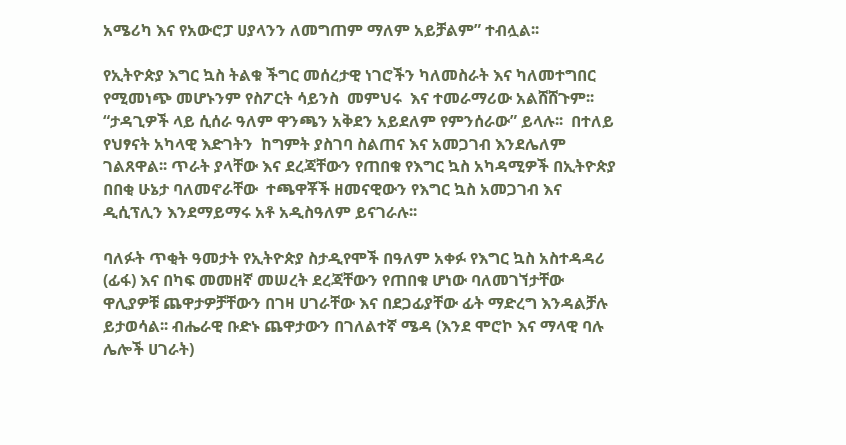አሜሪካ እና የአውሮፓ ሀያላንን ለመግጠም ማለም አይቻልም” ተብሏል፡፡

የኢትዮጵያ እግር ኳስ ትልቁ ችግር መሰረታዊ ነገሮችን ካለመስራት እና ካለመተግበር የሚመነጭ መሆኑንም የስፖርት ሳይንስ  መምህሩ  እና ተመራማሪው አልሸሸጉም፡፡  “ታዳጊዎች ላይ ሲሰራ ዓለም ዋንጫን አቅደን አይደለም የምንሰራው” ይላሉ፡፡  በተለይ የህፃናት አካላዊ እድገትን  ከግምት ያስገባ ስልጠና እና አመጋገብ እንደሌለም ገልጸዋል፡፡ ጥራት ያላቸው እና ደረጃቸውን የጠበቁ የእግር ኳስ አካዳሚዎች በኢትዮጵያ በበቂ ሁኔታ ባለመኖራቸው  ተጫዋቾች ዘመናዊውን የእግር ኳስ አመጋገብ እና ዲሲፕሊን እንደማይማሩ አቶ አዲስዓለም ይናገራሉ፡፡

ባለፉት ጥቂት ዓመታት የኢትዮጵያ ስታዲየሞች በዓለም አቀፉ የእግር ኳስ አስተዳዳሪ (ፊፋ) እና በካፍ መመዘኛ መሠረት ደረጃቸውን የጠበቁ ሆነው ባለመገኘታቸው ዋሊያዎቹ ጨዋታዎቻቸውን በገዛ ሀገራቸው እና በደጋፊያቸው ፊት ማድረግ እንዳልቻሉ ይታወሳል፡፡ ብሔራዊ ቡድኑ ጨዋታውን በገለልተኛ ሜዳ (እንደ ሞሮኮ እና ማላዊ ባሉ ሌሎች ሀገራት)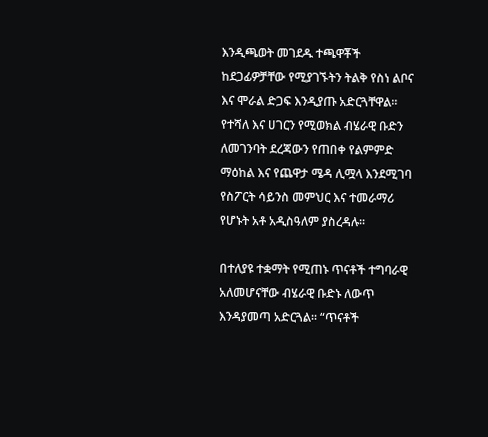እንዲጫወት መገደዱ ተጫዋቾች ከደጋፊዎቻቸው የሚያገኙትን ትልቅ የስነ ልቦና እና ሞራል ድጋፍ እንዲያጡ አድርጓቸዋል፡፡ የተሻለ እና ሀገርን የሚወክል ብሄራዊ ቡድን ለመገንባት ደረጃውን የጠበቀ የልምምድ ማዕከል እና የጨዋታ ሜዳ ሊሟላ እንደሚገባ የስፖርት ሳይንስ መምህር እና ተመራማሪ የሆኑት አቶ አዲስዓለም ያስረዳሉ፡፡

በተለያዩ ተቋማት የሚጠኑ ጥናቶች ተግባራዊ አለመሆናቸው ብሄራዊ ቡድኑ ለውጥ እንዳያመጣ አድርጓል፡፡ “ጥናቶች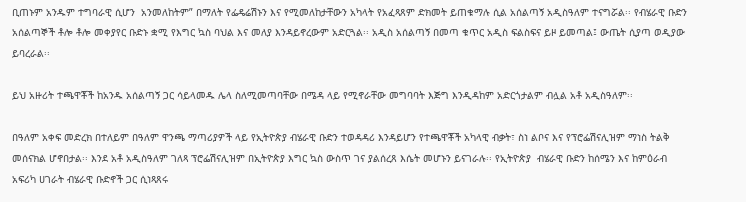ቢጠኑም አንዱም ተግባራዊ ሲሆን  አንመለከትም” በማለት የፌዴሬሽኑን እና የሚመለከታቸውን አካላት የአፈጻጸም ድክመት ይጠቁማሉ ሲል አሰልጣኝ አዲስዓለም ተናግሯል፡፡ የብሄራዊ ቡድን አሰልጣኞች ቶሎ ቶሎ መቀያየር ቡድኑ ቋሚ የእግር ኳስ ባህል እና መለያ እንዳይኖረውም አድርጓል፡፡ አዲስ አሰልጣኝ በመጣ ቁጥር አዲስ ፍልስፍና ይዞ ይመጣል፤ ውጤት ሲያጣ ወዲያው ይባረራል፡፡

ይህ አዙሪት ተጫዋቾች ከአንዱ አሰልጣኝ ጋር ሳይላመዱ ሌላ ስለሚመጣባቸው በሜዳ ላይ የሚኖራቸው መግባባት እጅግ እንዲዳከም አድርጎታልም ብሏል አቶ አዲስዓለም፡፡

በዓለም አቀፍ መድረክ በተለይም በዓለም ዋንጫ ማጣሪያዎች ላይ የኢትዮጵያ ብሄራዊ ቡድን ተወዳዳሪ እንዳይሆን የተጫዋቾች አካላዊ ብቃት፣ ስነ ልቦና እና የፕሮፌሽናሊዝም ማነስ ትልቅ መሰናክል ሆኖበታል፡፡ እንደ አቶ አዲስዓለም ገለጻ ፕሮፌሽናሊዝም በኢትዮጵያ እግር ኳስ ውስጥ ገና ያልሰረጸ እሴት መሆኑን ይናገራሉ፡፡ የኢትዮጵያ  ብሄራዊ ቡድን ከሰሜን እና ከምዕራብ አፍሪካ ሀገራት ብሄራዊ ቡድኖች ጋር ሲነጻጸሩ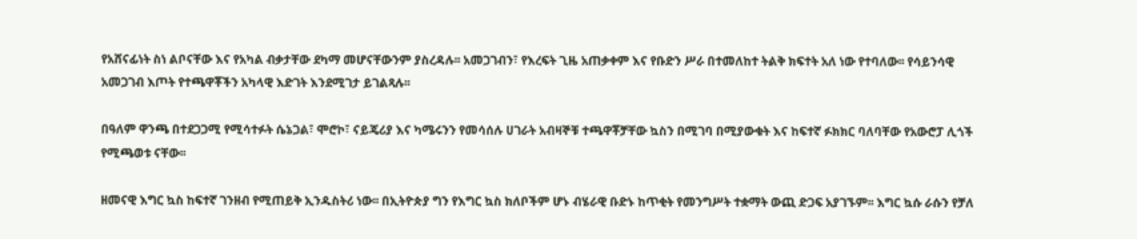የአሸናፊነት ስነ ልቦናቸው እና የአካል ብቃታቸው ደካማ መሆናቸውንም ያስረዳሉ፡፡ አመጋገብን፣ የእረፍት ጊዜ አጠቃቀም እና የቡድን ሥራ በተመለከተ ትልቅ ክፍተት አለ ነው የተባለው፡፡ የሳይንሳዊ አመጋገብ እጦት የተጫዋቾችን አካላዊ እድገት እንደሚገታ ይገልጻሉ፡፡

በዓለም ዋንጫ በተደጋጋሚ የሚሳተፉት ሴኔጋል፣ ሞሮኮ፣ ናይጄሪያ እና ካሜሩንን የመሳሰሉ ሀገራት አብዛኞቹ ተጫዋቾቻቸው ኳስን በሚገባ በሚያውቁት እና ከፍተኛ ፉክክር ባለባቸው የአውሮፓ ሊጎች የሚጫወቱ ናቸው፡፡

ዘመናዊ እግር ኳስ ከፍተኛ ገንዘብ የሚጠይቅ ኢንዱስትሪ ነው፡፡ በኢትዮጵያ ግን የእግር ኳስ ክለቦችም ሆኑ ብሄራዊ ቡድኑ ከጥቂት የመንግሥት ተቋማት ውጪ ድጋፍ አያገኙም፡፡ እግር ኳሱ ራሱን የቻለ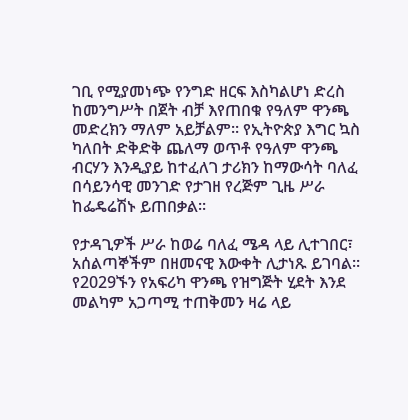ገቢ የሚያመነጭ የንግድ ዘርፍ እስካልሆነ ድረስ ከመንግሥት በጀት ብቻ እየጠበቁ የዓለም ዋንጫ መድረክን ማለም አይቻልም፡፡ የኢትዮጵያ እግር ኳስ ካለበት ድቅድቅ ጨለማ ወጥቶ የዓለም ዋንጫ ብርሃን እንዲያይ ከተፈለገ ታሪክን ከማውሳት ባለፈ በሳይንሳዊ መንገድ የታገዘ የረጅም ጊዜ ሥራ ከፌዴሬሽኑ ይጠበቃል፡፡

የታዳጊዎች ሥራ ከወሬ ባለፈ ሜዳ ላይ ሊተገበር፣ አሰልጣኞችም በዘመናዊ እውቀት ሊታነጹ ይገባል፡፡ የ2029ኙን የአፍሪካ ዋንጫ የዝግጅት ሂደት እንደ መልካም አጋጣሚ ተጠቅመን ዛሬ ላይ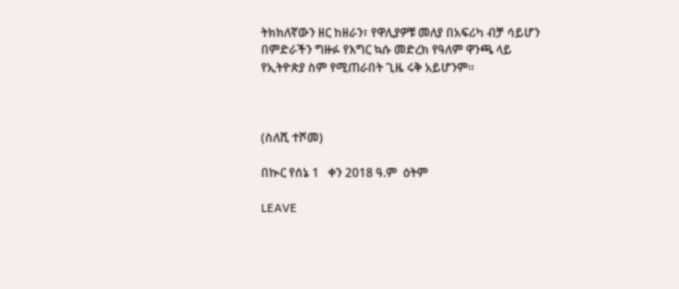ትክክለኛውን ዘር ከዘራን፣ የዋሊያዎቹ መለያ በአፍሪካ ብቻ ሳይሆን በምድራችን ግዙፉ የእግር ኳሱ መድረክ የዓለም ዋንጫ ላይ የኢትዮጵያ ስም የሚጠራበት ጊዜ ሩቅ አይሆንም፡፡



(ስለሺ ተሾመ)

በኲር የሰኔ 1   ቀን 2018 ዓ.ም  ዕትም

LEAVE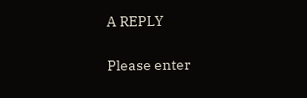A REPLY

Please enter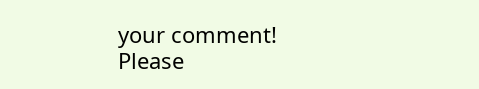your comment!
Please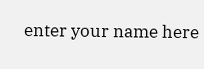enter your name here